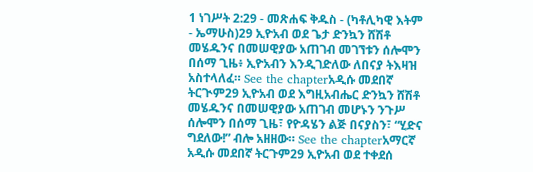1 ነገሥት 2:29 - መጽሐፍ ቅዱስ - (ካቶሊካዊ እትም - ኤማሁስ)29 ኢዮአብ ወደ ጌታ ድንኳን ሸሽቶ መሄዱንና በመሠዊያው አጠገብ መገኘቱን ሰሎሞን በሰማ ጊዜ፥ ኢዮአብን እንዲገድለው ለበናያ ትእዛዝ አስተላለፈ። See the chapterአዲሱ መደበኛ ትርጒም29 ኢዮአብ ወደ እግዚአብሔር ድንኳን ሸሽቶ መሄዱንና በመሠዊያው አጠገብ መሆኑን ንጉሥ ሰሎሞን በሰማ ጊዜ፣ የዮዳሄን ልጅ በናያስን፣ “ሂድና ግደለው!” ብሎ አዘዘው። See the chapterአማርኛ አዲሱ መደበኛ ትርጉም29 ኢዮአብ ወደ ተቀደሰ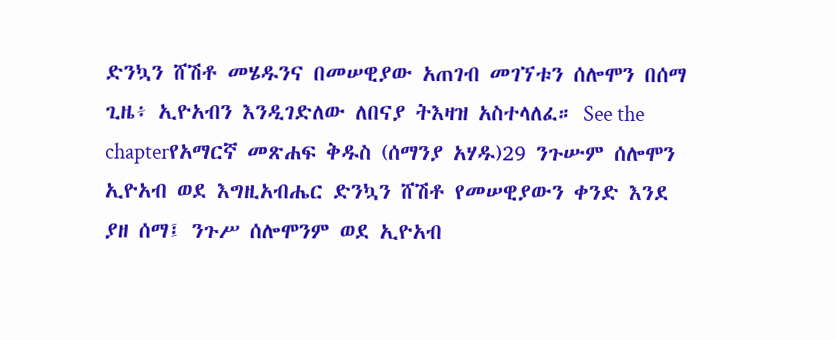ድንኳን ሸሽቶ መሄዱንና በመሠዊያው አጠገብ መገኘቱን ሰሎሞን በሰማ ጊዜ፥ ኢዮአብን እንዲገድለው ለበናያ ትእዛዝ አስተላለፈ። See the chapterየአማርኛ መጽሐፍ ቅዱስ (ሰማንያ አሃዱ)29 ንጉሡም ሰሎሞን ኢዮአብ ወደ እግዚአብሔር ድንኳን ሸሽቶ የመሠዊያውን ቀንድ እንደ ያዘ ሰማ፤ ንጉሥ ሰሎሞንም ወደ ኢዮአብ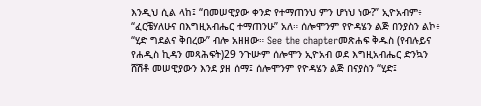እንዲህ ሲል ላከ፤ “በመሠዊያው ቀንድ የተማጠንህ ምን ሆነህ ነው?” ኢዮአብም፥ “ፈርቼሃለሁና በእግዚአብሔር ተማጠንሁ” አለ። ሰሎሞንም የዮዳሄን ልጅ በንያስን ልኮ፥ “ሂድ ግደልና ቅበረው” ብሎ አዘዘው። See the chapterመጽሐፍ ቅዱስ (የብሉይና የሐዲስ ኪዳን መጻሕፍት)29 ንጉሡም ሰሎሞን ኢዮአብ ወደ እግዚአብሔር ድንኳን ሸሽቶ መሠዊያውን እንደ ያዘ ሰማ፤ ሰሎሞንም የዮዳሄን ልጅ በናያስን “ሂድ፤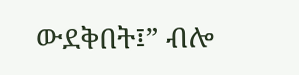ውደቅበት፤” ብሎ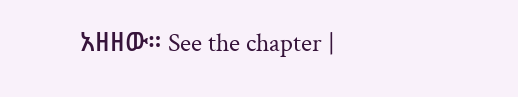አዘዘው። See the chapter |